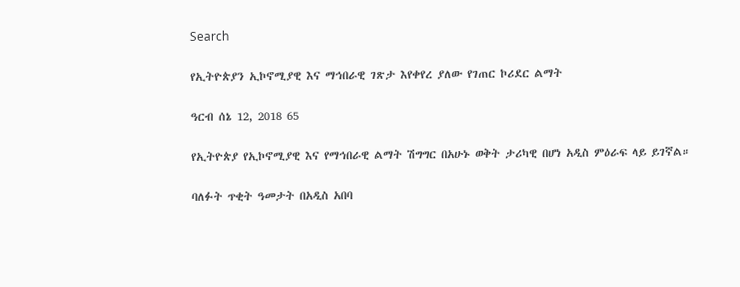Search

የኢትዮጵያን ኢኮኖሚያዊ እና ማኅበራዊ ገጽታ እየቀየረ ያለው የገጠር ኮሪደር ልማት

ዓርብ ሰኔ 12, 2018 65

የኢትዮጵያ የኢኮኖሚያዊ እና የማኅበራዊ ልማት ሽግግር በአሁኑ ወቅት ታሪካዊ በሆነ አዲስ ምዕራፍ ላይ ይገኛል።

ባለፉት ጥቂት ዓመታት በአዲስ አበባ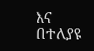እና በተለያዩ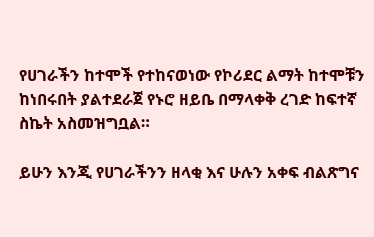የሀገራችን ከተሞች የተከናወነው የኮሪደር ልማት ከተሞቹን ከነበሩበት ያልተደራጀ የኑሮ ዘይቤ በማላቀቅ ረገድ ከፍተኛ ስኬት አስመዝግቧል።

ይሁን እንጂ የሀገራችንን ዘላቂ እና ሁሉን አቀፍ ብልጽግና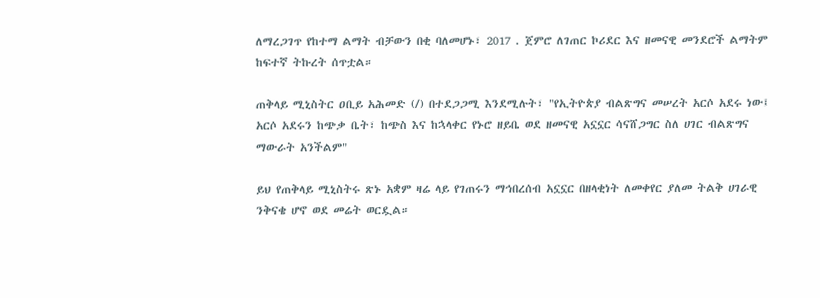ለማረጋገጥ የከተማ ልማት ብቻውን በቂ ባለመሆኑ፣ 2017 . ጀምሮ ለገጠር ኮሪደር እና ዘመናዊ መንደሮች ልማትም ከፍተኛ ትኩረት ሰጥቷል።

ጠቅላይ ሚኒስትር ዐቢይ አሕመድ (/) በተደጋጋሚ እንደሚሉት፣ "የኢትዮጵያ ብልጽግና መሠረት አርሶ አደሩ ነው፤ አርሶ አደሩን ከጭቃ ቤት፣ ከጭስ እና ከኋላቀር የኑሮ ዘይቤ ወደ ዘመናዊ አኗኗር ሳናሸጋግር ስለ ሀገር ብልጽግና ማውራት አንችልም"

ይህ የጠቅላይ ሚኒስትሩ ጽኑ አቋም ዛሬ ላይ የገጠሩን ማኅበረሰብ አኗኗር በዘላቂነት ለመቀየር ያለመ ትልቅ ሀገራዊ ንቅናቄ ሆኖ ወደ መሬት ወርዷል።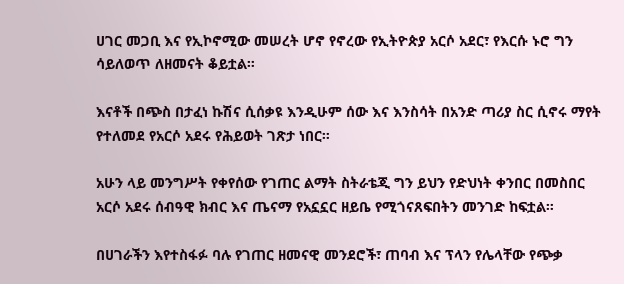ሀገር መጋቢ እና የኢኮኖሚው መሠረት ሆኖ የኖረው የኢትዮጵያ አርሶ አደር፣ የእርሱ ኑሮ ግን ሳይለወጥ ለዘመናት ቆይቷል።

እናቶች በጭስ በታፈነ ኩሽና ሲሰቃዩ እንዲሁም ሰው እና እንስሳት በአንድ ጣሪያ ስር ሲኖሩ ማየት የተለመደ የአርሶ አደሩ የሕይወት ገጽታ ነበር።

አሁን ላይ መንግሥት የቀየሰው የገጠር ልማት ስትራቴጂ ግን ይህን የድህነት ቀንበር በመስበር አርሶ አደሩ ሰብዓዊ ክብር እና ጤናማ የአኗኗር ዘይቤ የሚጎናጸፍበትን መንገድ ከፍቷል።

በሀገራችን እየተስፋፉ ባሉ የገጠር ዘመናዊ መንደሮች፣ ጠባብ እና ፕላን የሌላቸው የጭቃ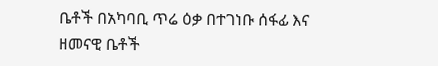ቤቶች በአካባቢ ጥሬ ዕቃ በተገነቡ ሰፋፊ እና ዘመናዊ ቤቶች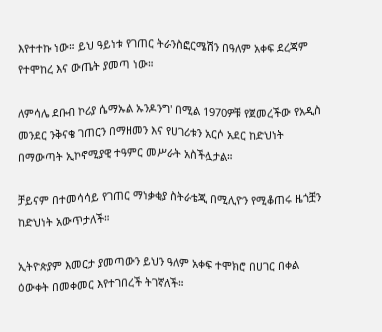እየተተኩ ነው። ይህ ዓይነቱ የገጠር ትራንስፎርሜሽን በዓለም አቀፍ ደረጃም የተሞከረ እና ውጤት ያመጣ ነው።

ለምሳሌ ደቡብ ኮሪያ ሴማኡል ኡንዶንግ' በሚል 1970ዎቹ የጀመረችው የአዲስ መንደር ንቅናቄ ገጠርን በማዘመን እና የሀገሪቱን አርሶ አደር ከድህነት በማውጣት ኢኮኖሚያዊ ተዓምር መሥራት አስችሏታል።

ቻይናም በተመሳሳይ የገጠር ማነቃቂያ ስትራቴጂ በሚሊዮን የሚቆጠሩ ዜጎቿን ከድህነት አውጥታለች።

ኢትዮጵያም እመርታ ያመጣውን ይህን ዓለም አቀፍ ተሞክሮ በሀገር በቀል ዕውቀት በመቀመር እየተገበረች ትገኛለች።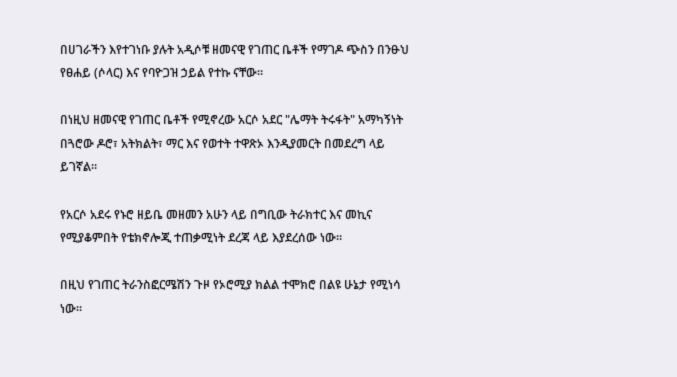በሀገራችን እየተገነቡ ያሉት አዲሶቹ ዘመናዊ የገጠር ቤቶች የማገዶ ጭስን በንፁህ የፀሐይ (ሶላር) እና የባዮጋዝ ኃይል የተኩ ናቸው።

በነዚህ ዘመናዊ የገጠር ቤቶች የሚኖረው አርሶ አደር "ሌማት ትሩፋት" አማካኝነት በጓሮው ዶሮ፣ አትክልት፣ ማር እና የወተት ተዋጽኦ እንዲያመርት በመደረግ ላይ ይገኛል።

የአርሶ አደሩ የኑሮ ዘይቤ መዘመን አሁን ላይ በግቢው ትራክተር እና መኪና የሚያቆምበት የቴክኖሎጂ ተጠቃሚነት ደረጃ ላይ እያደረሰው ነው።

በዚህ የገጠር ትራንስፎርሜሽን ጉዞ የኦሮሚያ ክልል ተሞክሮ በልዩ ሁኔታ የሚነሳ ነው።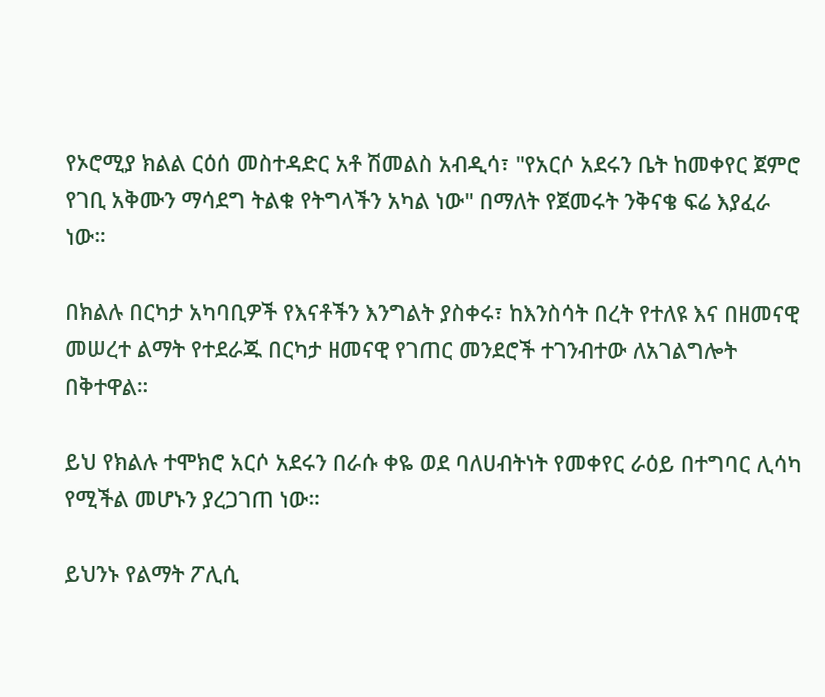የኦሮሚያ ክልል ርዕሰ መስተዳድር አቶ ሽመልስ አብዲሳ፣ "የአርሶ አደሩን ቤት ከመቀየር ጀምሮ የገቢ አቅሙን ማሳደግ ትልቁ የትግላችን አካል ነው" በማለት የጀመሩት ንቅናቄ ፍሬ እያፈራ ነው።

በክልሉ በርካታ አካባቢዎች የእናቶችን እንግልት ያስቀሩ፣ ከእንስሳት በረት የተለዩ እና በዘመናዊ መሠረተ ልማት የተደራጁ በርካታ ዘመናዊ የገጠር መንደሮች ተገንብተው ለአገልግሎት በቅተዋል።

ይህ የክልሉ ተሞክሮ አርሶ አደሩን በራሱ ቀዬ ወደ ባለሀብትነት የመቀየር ራዕይ በተግባር ሊሳካ የሚችል መሆኑን ያረጋገጠ ነው።

ይህንኑ የልማት ፖሊሲ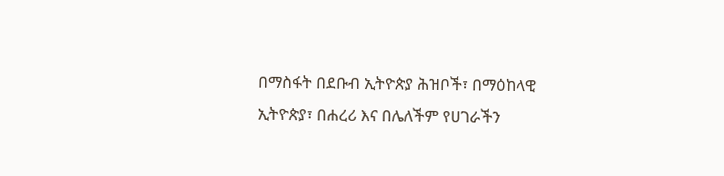በማስፋት በደቡብ ኢትዮጵያ ሕዝቦች፣ በማዕከላዊ ኢትዮጵያ፣ በሐረሪ እና በሌለችም የሀገራችን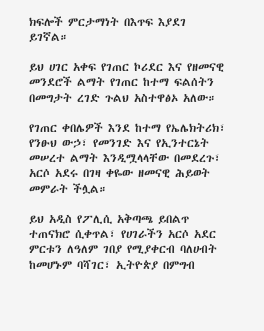ክፍሎች ምርታማነት በእጥፍ እያደገ ይገኛል።

ይህ ሀገር አቀፍ የገጠር ኮሪደር እና የዘመናዊ መንደሮች ልማት የገጠር ከተማ ፍልሰትን በመግታት ረገድ ጉልህ አስተዋፅኦ አለው።

የገጠር ቀበሌዎች እንደ ከተማ የኤሌክትሪክ፣ የንፁህ ውኃ፣ የመንገድ እና የኢንተርኔት መሠረተ ልማት እንዲሟላላቸው በመደረጉ፣ አርሶ አደሩ በገዛ ቀዬው ዘመናዊ ሕይወት መምራት ችሏል።

ይህ አዲስ የፖሊሲ አቅጣጫ ይበልጥ ተጠናክሮ ሲቀጥል፣ የሀገራችን አርሶ አደር ምርቱን ለዓለም ገበያ የሚያቀርብ ባለሀብት ከመሆኑም ባሻገር፣ ኢትዮጵያ በምግብ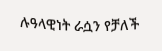ሉዓላዊነት ራሷን የቻለች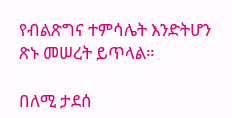የብልጽግና ተምሳሌት እንድትሆን ጽኑ መሠረት ይጥላል።

በለሚ ታደሰ